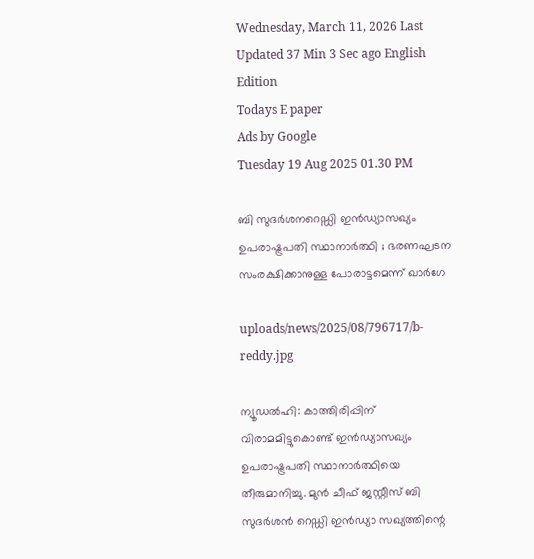Wednesday, March 11, 2026 Last Updated 37 Min 3 Sec ago English Edition
Todays E paper
Ads by Google
Tuesday 19 Aug 2025 01.30 PM

ബി സുദര്‍ശനറെഡ്ഡി ഇന്‍ഡ്യാസഖ്യം ഉപരാഷ്ട്രപതി സ്ഥാനാര്‍ത്ഥി ; ഭരണഘടന സംരക്ഷിക്കാനുള്ള പോരാട്ടമെന്ന് ഖാര്‍ഗേ

uploads/news/2025/08/796717/b-reddy.jpg

ന്യൂഡല്‍ഹി: കാത്തിരിപ്പിന് വിരാമമിട്ടുകൊണ്ട് ഇന്‍ഡ്യാസഖ്യം ഉപരാഷ്ട്രപതി സ്ഥാനാര്‍ത്ഥിയെ തീരുമാനിച്ചു. മുന്‍ ചീഫ് ജസ്റ്റീസ് ബി സുദര്‍ശന്‍ റെഡ്ഡി ഇന്‍ഡ്യാ സഖ്യത്തിന്റെ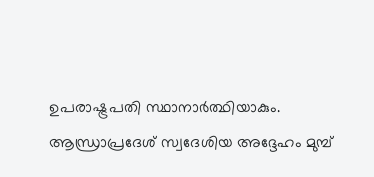ഉപരാഷ്ട്രപതി സ്ഥാനാര്‍ത്ഥിയാകും. ആന്ധ്രാപ്രദേശ് സ്വദേശിയ അദ്ദേഹം മുമ്പ്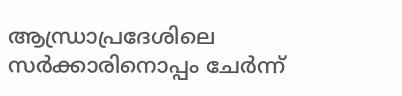ആന്ധ്രാപ്രദേശിലെ സര്‍ക്കാരിനൊപ്പം ചേര്‍ന്ന്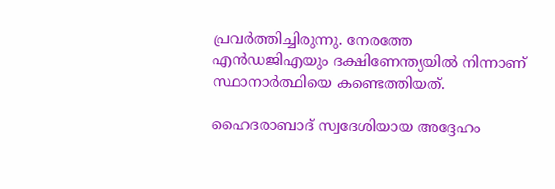പ്രവര്‍ത്തിച്ചിരുന്നു. നേരത്തേ എന്‍ഡജിഎയും ദക്ഷിണേന്ത്യയില്‍ നിന്നാണ് സ്ഥാനാര്‍ത്ഥിയെ കണ്ടെത്തിയത്.

ഹൈദരാബാദ് സ്വദേശിയായ അദ്ദേഹം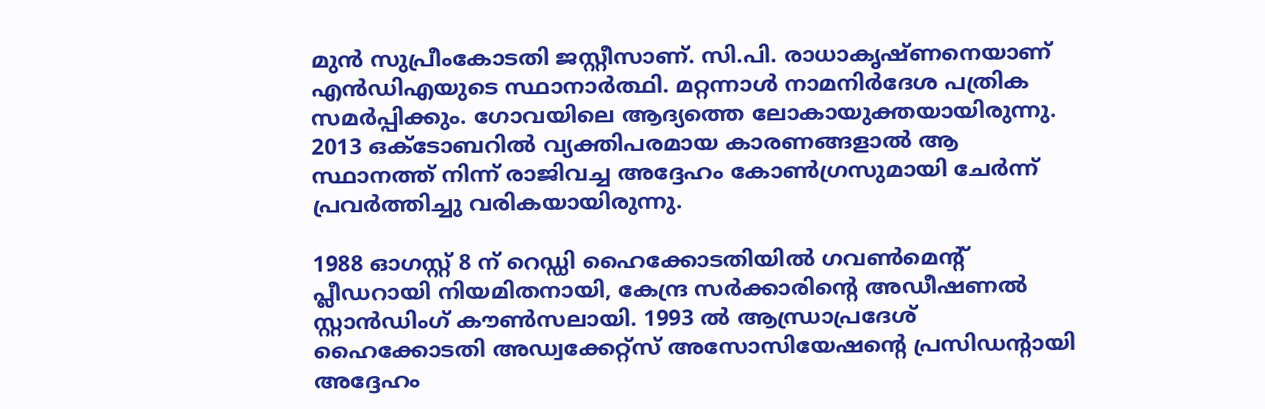മുന്‍ സുപ്രീംകോടതി ജസ്റ്റീസാണ്. സി.പി. രാധാകൃഷ്ണനെയാണ് എന്‍ഡിഎയുടെ സ്ഥാനാര്‍ത്ഥി. മറ്റന്നാള്‍ നാമനിര്‍ദേശ പത്രിക സമര്‍പ്പിക്കും. ഗോവയിലെ ആദ്യത്തെ ലോകായുക്തയായിരുന്നു. 2013 ഒക്ടോബറില്‍ വ്യക്തിപരമായ കാരണങ്ങളാല്‍ ആ സ്ഥാനത്ത് നിന്ന് രാജിവച്ച അദ്ദേഹം കോണ്‍ഗ്രസുമായി ചേര്‍ന്ന് പ്രവര്‍ത്തിച്ചു വരികയായിരുന്നു.

1988 ഓഗസ്റ്റ് 8 ന് റെഡ്ഡി ഹൈക്കോടതിയില്‍ ഗവണ്‍മെന്റ് പ്ലീഡറായി നിയമിതനായി, കേന്ദ്ര സര്‍ക്കാരിന്റെ അഡീഷണല്‍ സ്റ്റാന്‍ഡിംഗ് കൗണ്‍സലായി. 1993 ല്‍ ആന്ധ്രാപ്രദേശ് ഹൈക്കോടതി അഡ്വക്കേറ്റ്‌സ് അസോസിയേഷന്റെ പ്രസിഡന്റായി അദ്ദേഹം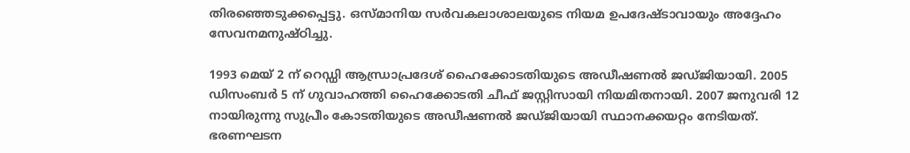തിരഞ്ഞെടുക്കപ്പെട്ടു. ഒസ്മാനിയ സര്‍വകലാശാലയുടെ നിയമ ഉപദേഷ്ടാവായും അദ്ദേഹം സേവനമനുഷ്ഠിച്ചു.

1993 മെയ് 2 ന് റെഡ്ഡി ആന്ധ്രാപ്രദേശ് ഹൈക്കോടതിയുടെ അഡീഷണല്‍ ജഡ്ജിയായി. 2005 ഡിസംബര്‍ 5 ന് ഗുവാഹത്തി ഹൈക്കോടതി ചീഫ് ജസ്റ്റിസായി നിയമിതനായി. 2007 ജനുവരി 12 നായിരുന്നു സുപ്രീം കോടതിയുടെ അഡീഷണല്‍ ജഡ്ജിയായി സ്ഥാനക്കയറ്റം നേടിയത്. ഭരണഘടന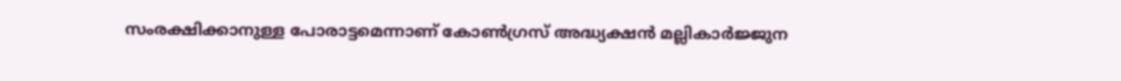സംരക്ഷിക്കാനുള്ള പോരാട്ടമെന്നാണ് കോണ്‍ഗ്രസ് അദ്ധ്യക്ഷന്‍ മല്ലികാര്‍ജ്ജുന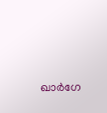ഖാര്‍ഗേ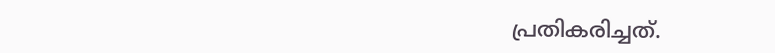പ്രതികരിച്ചത്.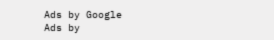Ads by Google
Ads by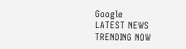Google
LATEST NEWS
TRENDING NOW